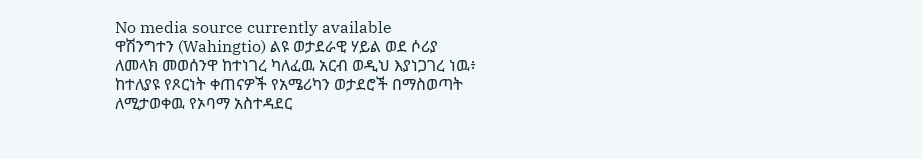No media source currently available
ዋሽንግተን (Wahingtio) ልዩ ወታደራዊ ሃይል ወደ ሶሪያ ለመላክ መወሰንዋ ከተነገረ ካለፈዉ አርብ ወዲህ እያነጋገረ ነዉ፥ ከተለያዩ የጾርነት ቀጠናዎች የአሜሪካን ወታደሮች በማስወጣት ለሚታወቀዉ የኦባማ አስተዳደር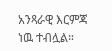አንጻራዊ እርምጃ ነዉ ተብሏል።